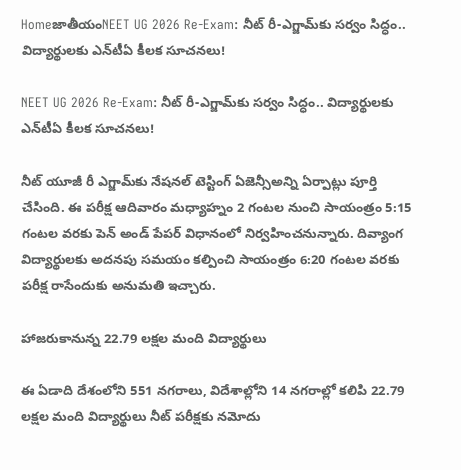HomeజాతీయంNEET UG 2026 Re-Exam: నీట్ రీ-ఎగ్జామ్‌కు సర్వం సిద్ధం.. విద్యార్థులకు ఎన్‌టీఏ కీలక సూచనలు!

NEET UG 2026 Re-Exam: నీట్ రీ-ఎగ్జామ్‌కు సర్వం సిద్ధం.. విద్యార్థులకు ఎన్‌టీఏ కీలక సూచనలు!

నీట్ యూజీ రీ ఎగ్జామ్‌కు నేషనల్ టెస్టింగ్ ఏజెన్సీఅన్ని ఏర్పాట్లు పూర్తి చేసింది. ఈ పరీక్ష ఆదివారం మధ్యాహ్నం 2 గంటల నుంచి సాయంత్రం 5:15 గంటల వరకు పెన్ అండ్ పేపర్ విధానంలో నిర్వహించనున్నారు. దివ్యాంగ విద్యార్థులకు అదనపు సమయం కల్పించి సాయంత్రం 6:20 గంటల వరకు పరీక్ష రాసేందుకు అనుమతి ఇచ్చారు.

హాజరుకానున్న 22.79 లక్షల మంది విద్యార్థులు

ఈ ఏడాది దేశంలోని 551 నగరాలు, విదేశాల్లోని 14 నగరాల్లో కలిపి 22.79 లక్షల మంది విద్యార్థులు నీట్ పరీక్షకు నమోదు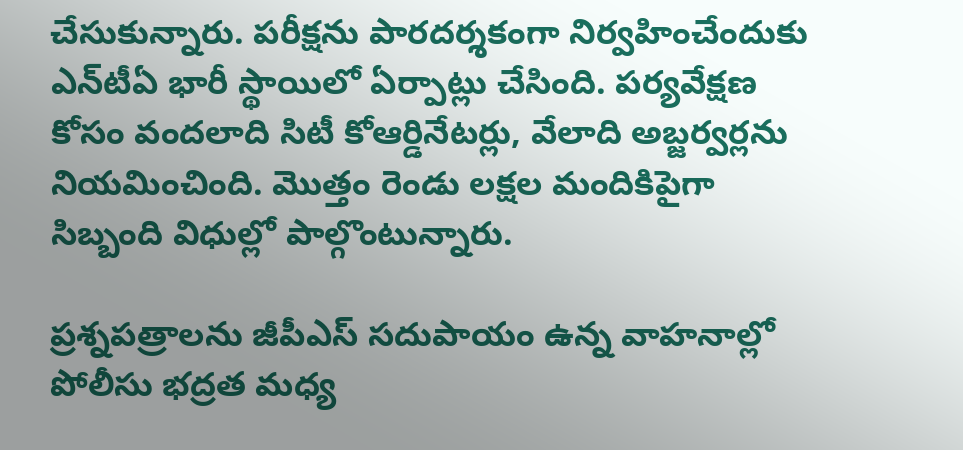చేసుకున్నారు. పరీక్షను పారదర్శకంగా నిర్వహించేందుకు ఎన్‌టీఏ భారీ స్థాయిలో ఏర్పాట్లు చేసింది. పర్యవేక్షణ కోసం వందలాది సిటీ కోఆర్డినేటర్లు, వేలాది అబ్జర్వర్లను నియమించింది. మొత్తం రెండు లక్షల మందికిపైగా సిబ్బంది విధుల్లో పాల్గొంటున్నారు.

ప్రశ్నపత్రాలను జీపీఎస్ సదుపాయం ఉన్న వాహనాల్లో పోలీసు భద్రత మధ్య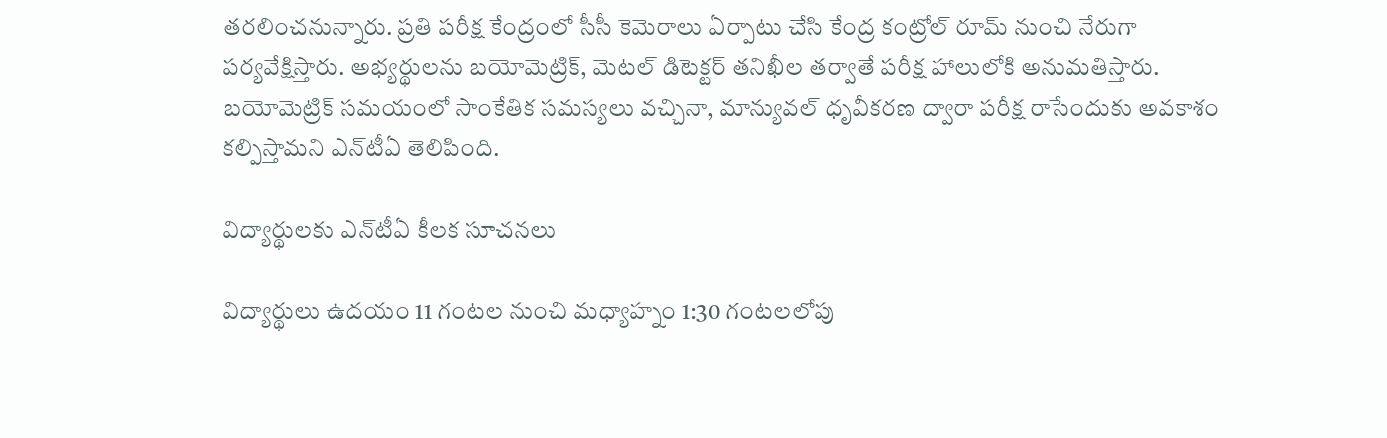తరలించనున్నారు. ప్రతి పరీక్ష కేంద్రంలో సీసీ కెమెరాలు ఏర్పాటు చేసి కేంద్ర కంట్రోల్ రూమ్ నుంచి నేరుగా పర్యవేక్షిస్తారు. అభ్యర్థులను బయోమెట్రిక్, మెటల్ డిటెక్టర్ తనిఖీల తర్వాతే పరీక్ష హాలులోకి అనుమతిస్తారు. బయోమెట్రిక్ సమయంలో సాంకేతిక సమస్యలు వచ్చినా, మాన్యువల్ ధృవీకరణ ద్వారా పరీక్ష రాసేందుకు అవకాశం కల్పిస్తామని ఎన్‌టీఏ తెలిపింది.

విద్యార్థులకు ఎన్‌టీఏ కీలక సూచనలు

విద్యార్థులు ఉదయం 11 గంటల నుంచి మధ్యాహ్నం 1:30 గంటలలోపు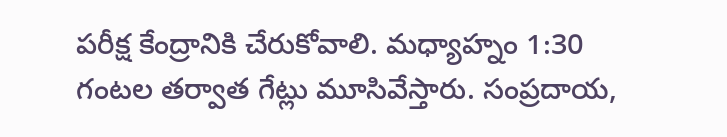పరీక్ష కేంద్రానికి చేరుకోవాలి. మధ్యాహ్నం 1:30 గంటల తర్వాత గేట్లు మూసివేస్తారు. సంప్రదాయ,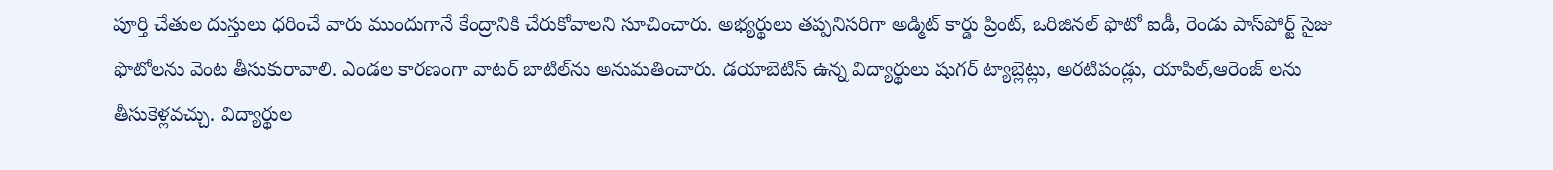పూర్తి చేతుల దుస్తులు ధరించే వారు ముందుగానే కేంద్రానికి చేరుకోవాలని సూచించారు. అభ్యర్థులు తప్పనిసరిగా అడ్మిట్ కార్డు ప్రింట్, ఒరిజినల్ ఫొటో ఐడీ, రెండు పాస్‌పోర్ట్ సైజు ఫొటోలను వెంట తీసుకురావాలి. ఎండల కారణంగా వాటర్ బాటిల్‌ను అనుమతించారు. డయాబెటిస్ ఉన్న విద్యార్థులు షుగర్ ట్యాబ్లెట్లు, అరటిపండ్లు, యాపిల్,ఆరెంజ్ లను తీసుకెళ్లవచ్చు. విద్యార్థుల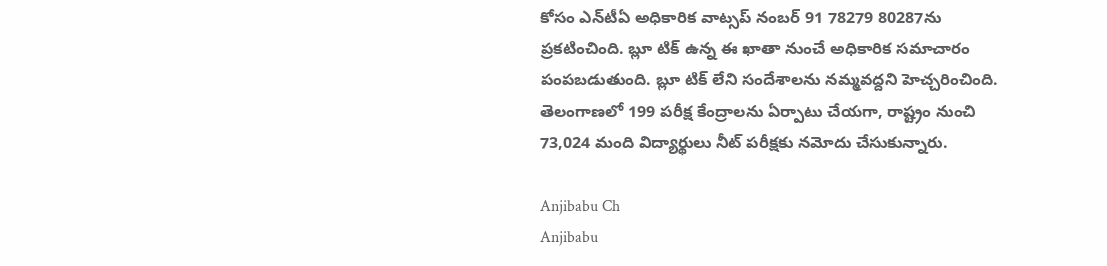కోసం ఎన్‌టీఏ అధికారిక వాట్సప్ నంబర్ 91 78279 80287ను ప్రకటించింది. బ్లూ టిక్ ఉన్న ఈ ఖాతా నుంచే అధికారిక సమాచారం పంపబడుతుంది. బ్లూ టిక్ లేని సందేశాలను నమ్మవద్దని హెచ్చరించింది. తెలంగాణలో 199 పరీక్ష కేంద్రాలను ఏర్పాటు చేయగా, రాష్ట్రం నుంచి 73,024 మంది విద్యార్థులు నీట్ పరీక్షకు నమోదు చేసుకున్నారు.

Anjibabu Ch
Anjibabu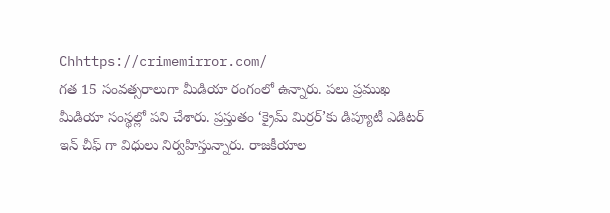Chhttps://crimemirror.com/
గత 15 సంవత్సరాలుగా మీడియా రంగంలో ఉన్నారు. పలు ప్రముఖ మీడియా సంస్థల్లో పని చేశారు. ప్రస్తుతం ‘క్రైమ్ మిర్రర్’కు డిప్యూటీ ఎడిటర్ ఇన్ చీఫ్ గా విధులు నిర్వహిస్తున్నారు. రాజకీయాల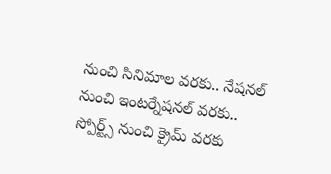నుంచి సినిమాల వరకు.. నేషనల్ నుంచి ఇంటర్నేషనల్ వరకు.. స్పోర్ట్స్ నుంచి క్రైమ్ వరకు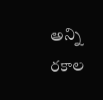అన్ని రకాల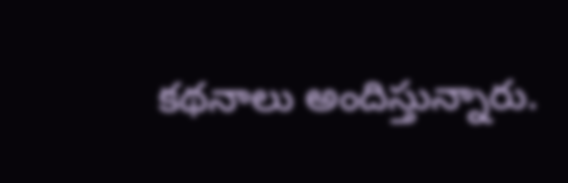కథనాలు అందిస్తున్నారు.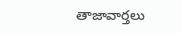తాజావార్తలు